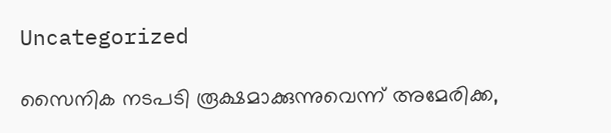Uncategorized

സൈനിക നടപടി രൂക്ഷമാക്കുന്നുവെന്ന് അമേരിക്ക,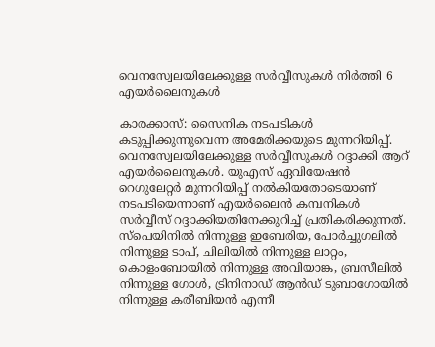വെനസ്വേലയിലേക്കുള്ള സർവ്വീസുകൾ നിർത്തി 6 എയർലൈനുകൾ

കാരക്കാസ്: സൈനിക നടപടികൾ കടുപ്പിക്കുന്നുവെന്ന അമേരിക്കയുടെ മുന്നറിയിപ്പ്. വെനസ്വേലയിലേക്കുള്ള സ‍ർവ്വീസുകൾ റദ്ദാക്കി ആറ് എയർലൈനുകൾ. യുഎസ് ഏവിയേഷൻ റെഗുലേറ്റർ മുന്നറിയിപ്പ് നൽകിയതോടെയാണ് നടപടിയെന്നാണ് എയർലൈൻ കമ്പനികൾ സർവ്വീസ് റദ്ദാക്കിയതിനേക്കുറിച്ച് പ്രതികരിക്കുന്നത്. സ്പെയിനിൽ നിന്നുള്ള ഇബേരിയ, പോർച്ചുഗലിൽ നിന്നുള്ള ടാപ്, ചിലിയിൽ നിന്നുള്ള ലാറ്റം, കൊളംബോയിൽ നിന്നുള്ള അവിയാങ്ക, ബ്രസീലിൽ നിന്നുള്ള ഗോൾ, ട്രിനിനാഡ് ആൻഡ് ടുബാഗോയിൽ നിന്നുള്ള കരീബിയൻ എന്നീ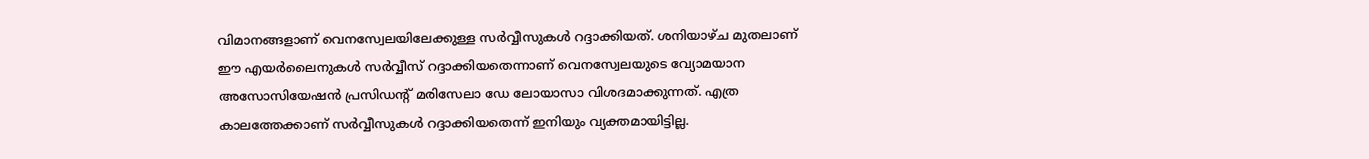വിമാനങ്ങളാണ് വെനസ്വേലയിലേക്കുള്ള സർവ്വീസുകൾ റദ്ദാക്കിയത്. ശനിയാഴ്ച മുതലാണ് ഈ എയർലൈനുകൾ സർവ്വീസ് റദ്ദാക്കിയതെന്നാണ് വെനസ്വേലയുടെ വ്യോമയാന അസോസിയേഷൻ പ്രസിഡന്റ് മരിസേലാ ഡേ ലോയാസാ വിശദമാക്കുന്നത്. എത്ര കാലത്തേക്കാണ് സ‍ർവ്വീസുകൾ റദ്ദാക്കിയതെന്ന് ഇനിയും വ്യക്തമായിട്ടില്ല.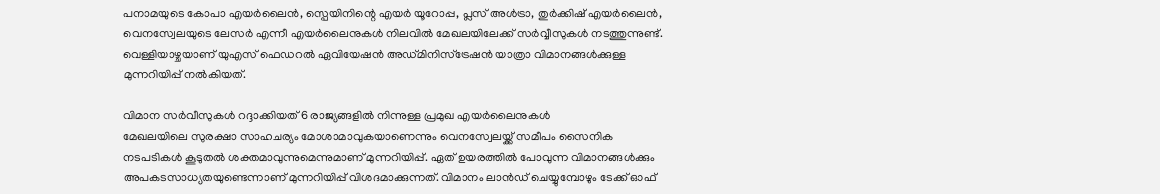പനാമയുടെ കോപാ എയ‍ർലൈൻ, സ്പെയിനിന്റെ എയർ യൂറോപ്പ, പ്ലസ് അൾട്രാ, തുർക്കിഷ് എയർലൈൻ, വെനസ്വേലയുടെ ലേസർ എന്നീ എയർലൈനുകൾ നിലവിൽ മേഖലയിലേക്ക് സർവ്വീസുകൾ നടത്തുന്നുണ്ട്. വെള്ളിയാഴ്ചയാണ് യുഎസ് ഫെ‍ഡറൽ ഏവിയേഷൻ അഡ്മിനിസ്ട്രേഷൻ യാത്രാ വിമാനങ്ങൾക്കുള്ള മുന്നറിയിപ്പ് നൽകിയത്.

വിമാന സർവീസുകൾ റദ്ദാക്കിയത് 6 രാജ്യങ്ങളിൽ നിന്നുള്ള പ്രമുഖ എയർലൈനുകൾ
മേഖലയിലെ സുരക്ഷാ സാഹചര്യം മോശാമാവുകയാണെന്നും വെനസ്വേലയ്ക്ക് സമീപം സൈനിക നടപടികൾ കൂടുതൽ ശക്തമാവുന്നുമെന്നുമാണ് മുന്നറിയിപ്പ്. ഏത് ഉയരത്തിൽ പോവുന്ന വിമാനങ്ങൾക്കും അപകടസാധ്യതയുണ്ടെന്നാണ് മുന്നറിയിപ്പ് വിശദമാക്കുന്നത്. വിമാനം ലാൻഡ് ചെയ്യുമ്പോഴും ടേക്ക് ഓഫ്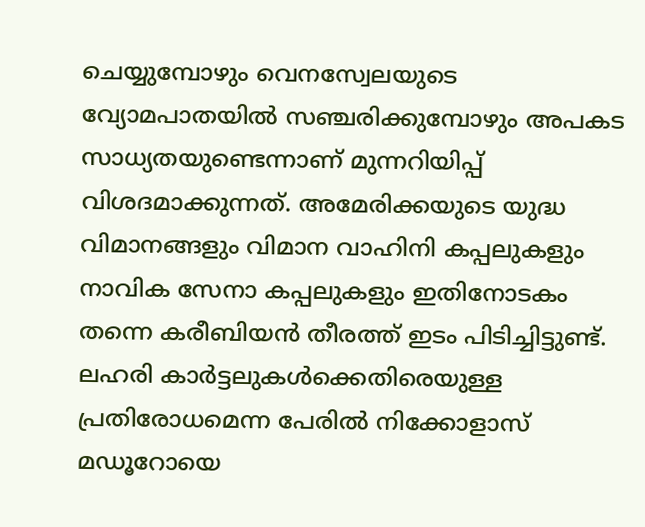ചെയ്യുമ്പോഴും വെനസ്വേലയുടെ വ്യോമപാതയിൽ സഞ്ചരിക്കുമ്പോഴും അപകട സാധ്യതയുണ്ടെന്നാണ് മുന്നറിയിപ്പ് വിശദമാക്കുന്നത്. അമേരിക്കയുടെ യുദ്ധ വിമാനങ്ങളും വിമാന വാഹിനി കപ്പലുകളും നാവിക സേനാ കപ്പലുകളും ഇതിനോടകം തന്നെ കരീബിയൻ തീരത്ത് ഇടം പിടിച്ചിട്ടുണ്ട്. ലഹരി കാർട്ടലുകൾക്കെതിരെയുള്ള പ്രതിരോധമെന്ന പേരിൽ നിക്കോളാസ് മഡൂറോയെ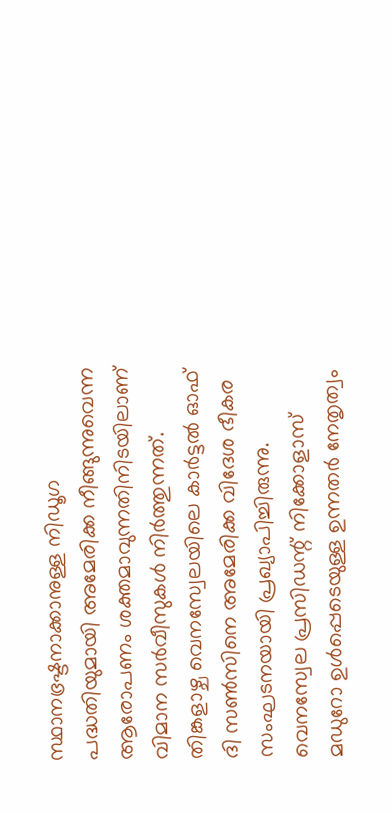സ്ഥാനഭ്രഷ്ടനാക്കാനുള്ള നിഡൂഗ പദ്ധതിയുമായി അമേരിക്ക നീങ്ങുന്നുവെന്ന ആരോപണം ശക്തമാവുന്നതിനിടയിലാണ് വിമാന സർവീസുകൾ നിർത്തുന്നത്. തിങ്കളാഴ്ച വെനസ്വേലയിലെ കാർട്ടൽ ഓഫ് ദി സൺസിനെ അമേരിക്ക വിദേശ ഭീകര സംഘടനയായി പ്രഖ്യാപിച്ചിരുന്നു. വെനസ്വേല പ്രസിഡന്റ് നിക്കോളാസ് മഡുറോ ഉൾപ്പെടെയുള്ള ഉന്നതർ നേതൃത്വം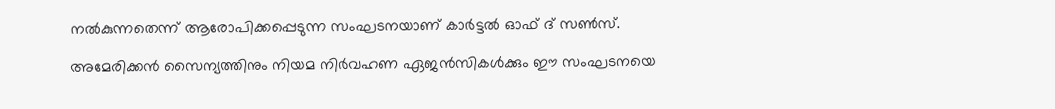നൽകുന്നതെന്ന് ആരോപിക്കപ്പെടുന്ന സംഘടനയാണ് കാർട്ടൽ ഓഫ് ദ് സൺസ്.

അമേരിക്കൻ സൈന്യത്തിനും നിയമ നിർവഹണ ഏജൻസികൾക്കും ഈ സംഘടനയെ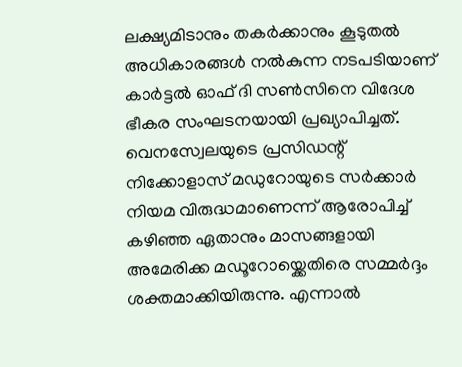ലക്ഷ്യമിടാനും തകർക്കാനും കൂടുതൽ അധികാരങ്ങൾ നൽകുന്ന നടപടിയാണ് കാർട്ടൽ ഓഫ് ദി സൺസിനെ വിദേശ ഭീകര സംഘടനയായി പ്രഖ്യാപിച്ചത്. വെനസ്വേലയുടെ പ്രസിഡന്റ് നിക്കോളാസ് മഡുറോയുടെ സർക്കാർ നിയമ വിരുദ്ധമാണെന്ന് ആരോപിച്ച് കഴിഞ്ഞ ഏതാനും മാസങ്ങളായി അമേരിക്ക മഡൂറോയ്ക്കെതിരെ സമ്മർദ്ദം ശക്തമാക്കിയിരുന്നു. എന്നാൽ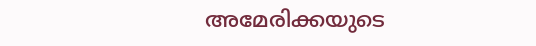അമേരിക്കയുടെ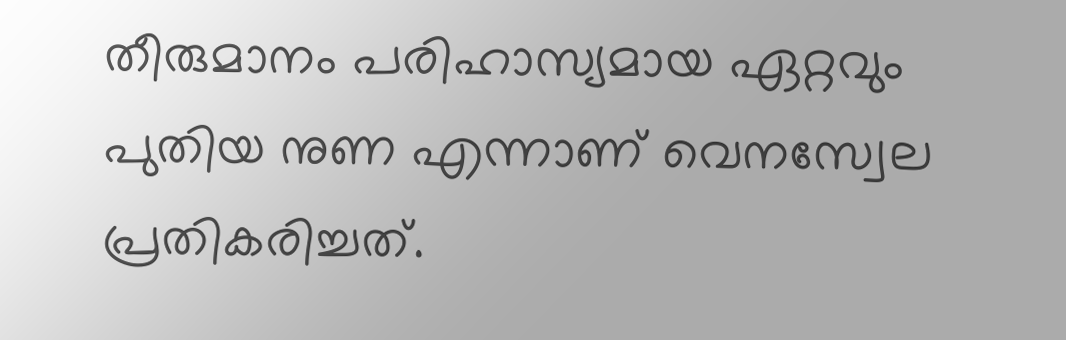തീരുമാനം പരിഹാസ്യമായ ഏറ്റവും പുതിയ നുണ എന്നാണ് വെനസ്വേല പ്രതികരിച്ചത്.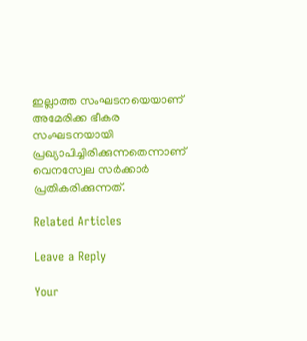ഇല്ലാത്ത സംഘടനയെയാണ് അമേരിക്ക ഭീകര സംഘടനയായി പ്രഖ്യാപിച്ചിരിക്കുന്നതെന്നാണ് വെനസ്വേല സർക്കാർ പ്രതികരിക്കുന്നത്.

Related Articles

Leave a Reply

Your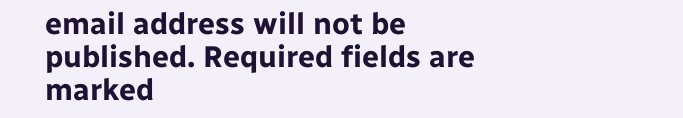email address will not be published. Required fields are marked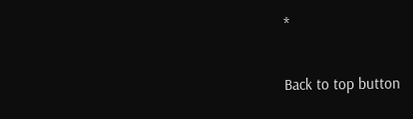*

Back to top button